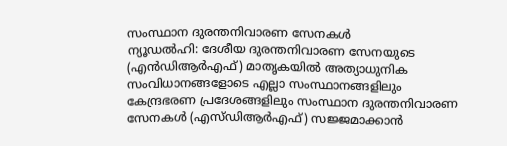സംസ്ഥാന ദുരന്തനിവാരണ സേനകൾ
ന്യൂഡൽഹി: ദേശീയ ദുരന്തനിവാരണ സേനയുടെ (എൻഡിആർഎഫ്) മാതൃകയിൽ അത്യാധുനിക സംവിധാനങ്ങളോടെ എല്ലാ സംസ്ഥാനങ്ങളിലും കേന്ദ്രഭരണ പ്രദേശങ്ങളിലും സംസ്ഥാന ദുരന്തനിവാരണ സേനകൾ (എസ്ഡിആർഎഫ്) സജ്ജമാക്കാൻ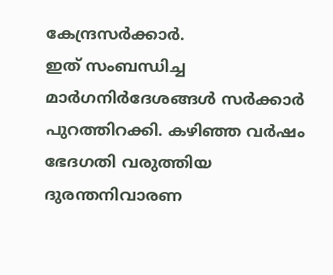കേന്ദ്രസർക്കാർ.
ഇത് സംബന്ധിച്ച മാർഗനിർദേശങ്ങൾ സർക്കാർ പുറത്തിറക്കി. കഴിഞ്ഞ വർഷം ഭേദഗതി വരുത്തിയ ദുരന്തനിവാരണ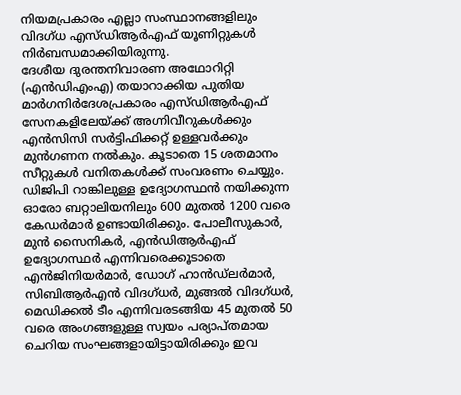നിയമപ്രകാരം എല്ലാ സംസ്ഥാനങ്ങളിലും വിദഗ്ധ എസ്ഡിആർഎഫ് യൂണിറ്റുകൾ നിർബന്ധമാക്കിയിരുന്നു.
ദേശീയ ദുരന്തനിവാരണ അഥോറിറ്റി (എൻഡിഎംഎ) തയാറാക്കിയ പുതിയ മാർഗനിർദേശപ്രകാരം എസ്ഡിആർഎഫ് സേനകളിലേയ്ക്ക് അഗ്നിവീറുകൾക്കും എൻസിസി സർട്ടിഫിക്കറ്റ് ഉള്ളവർക്കും മുൻഗണന നൽകും. കൂടാതെ 15 ശതമാനം സീറ്റുകൾ വനിതകൾക്ക് സംവരണം ചെയ്യും.
ഡിജിപി റാങ്കിലുള്ള ഉദ്യോഗസ്ഥൻ നയിക്കുന്ന ഓരോ ബറ്റാലിയനിലും 600 മുതൽ 1200 വരെ കേഡർമാർ ഉണ്ടായിരിക്കും. പോലീസുകാർ, മുൻ സൈനികർ, എൻഡിആർഎഫ് ഉദ്യോഗസ്ഥർ എന്നിവരെക്കൂടാതെ എൻജിനിയർമാർ, ഡോഗ് ഹാൻഡ്ലർമാർ, സിബിആർഎൻ വിദഗ്ധർ, മുങ്ങൽ വിദഗ്ധർ, മെഡിക്കൽ ടീം എന്നിവരടങ്ങിയ 45 മുതൽ 50 വരെ അംഗങ്ങളുള്ള സ്വയം പര്യാപ്തമായ ചെറിയ സംഘങ്ങളായിട്ടായിരിക്കും ഇവ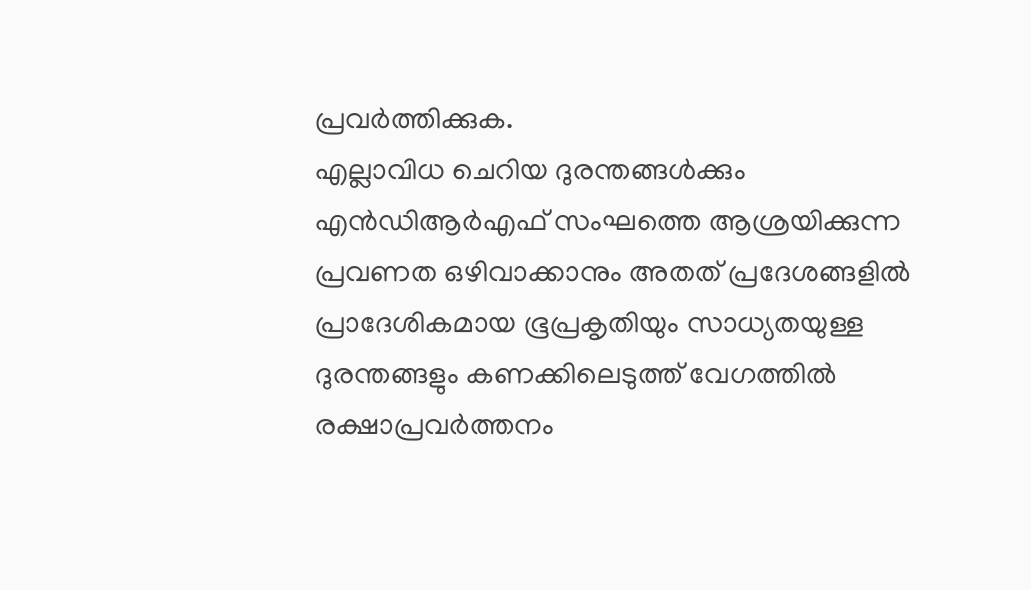പ്രവർത്തിക്കുക.
എല്ലാവിധ ചെറിയ ദുരന്തങ്ങൾക്കും എൻഡിആർഎഫ് സംഘത്തെ ആശ്രയിക്കുന്ന പ്രവണത ഒഴിവാക്കാനും അതത് പ്രദേശങ്ങളിൽ പ്രാദേശികമായ ഭൂപ്രകൃതിയും സാധ്യതയുള്ള ദുരന്തങ്ങളും കണക്കിലെടുത്ത് വേഗത്തിൽ രക്ഷാപ്രവർത്തനം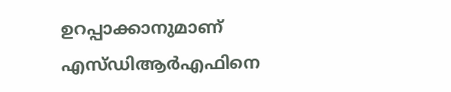ഉറപ്പാക്കാനുമാണ് എസ്ഡിആർഎഫിനെ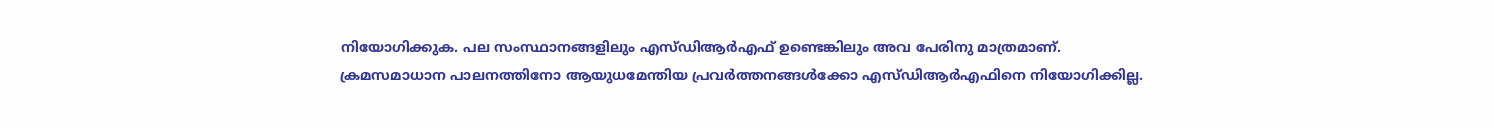നിയോഗിക്കുക. പല സംസ്ഥാനങ്ങളിലും എസ്ഡിആർഎഫ് ഉണ്ടെങ്കിലും അവ പേരിനു മാത്രമാണ്.
ക്രമസമാധാന പാലനത്തിനോ ആയുധമേന്തിയ പ്രവർത്തനങ്ങൾക്കോ എസ്ഡിആർഎഫിനെ നിയോഗിക്കില്ല.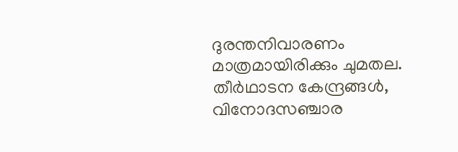ദുരന്തനിവാരണം മാത്രമായിരിക്കും ചുമതല.
തീർഥാടന കേന്ദ്രങ്ങൾ, വിനോദസഞ്ചാര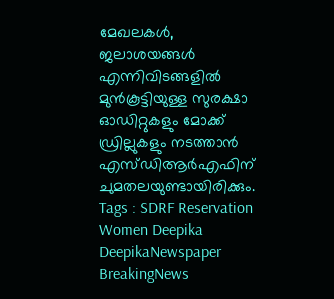മേഖലകൾ, ജലാശയങ്ങൾ എന്നിവിടങ്ങളിൽ മുൻകൂട്ടിയുള്ള സുരക്ഷാ ഓഡിറ്റുകളും മോക്ക് ഡ്രില്ലുകളും നടത്താൻ എസ്ഡിആർഎഫിന് ചുമതലയുണ്ടായിരിക്കും.
Tags : SDRF Reservation Women Deepika DeepikaNewspaper BreakingNews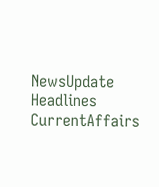NewsUpdate Headlines CurrentAffairs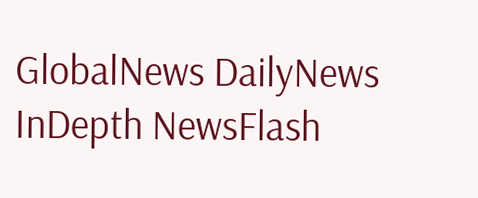GlobalNews DailyNews InDepth NewsFlash